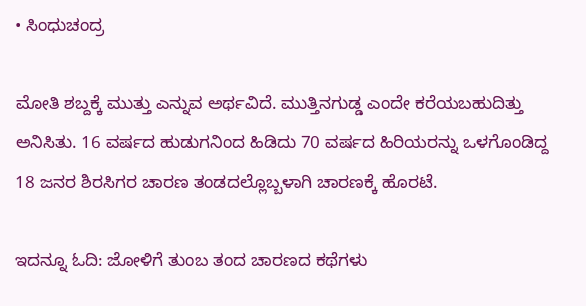• ಸಿಂಧುಚಂದ್ರ

ಮೋತಿ ಶಬ್ದಕ್ಕೆ ಮುತ್ತು ಎನ್ನುವ ಅರ್ಥವಿದೆ. ಮುತ್ತಿನಗುಡ್ಡ ಎಂದೇ ಕರೆಯಬಹುದಿತ್ತು ಅನಿಸಿತು. 16 ವರ್ಷದ ಹುಡುಗನಿಂದ ಹಿಡಿದು 70 ವರ್ಷದ ಹಿರಿಯರನ್ನು ಒಳಗೊಂಡಿದ್ದ 18 ಜನರ ಶಿರಸಿಗರ ಚಾರಣ ತಂಡದಲ್ಲೊಬ್ಬಳಾಗಿ ಚಾರಣಕ್ಕೆ ಹೊರಟೆ.

ಇದನ್ನೂ ಓದಿ: ಜೋಳಿಗೆ ತುಂಬ ತಂದ ಚಾರಣದ ಕಥೆಗಳು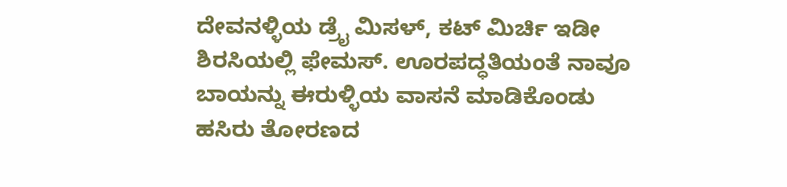ದೇವನಳ್ಳಿಯ ಡ್ರೈ ಮಿಸಳ್, ಕಟ್ ಮಿರ್ಚಿ ಇಡೀ ಶಿರಸಿಯಲ್ಲಿ ಫೇಮಸ್. ಊರಪದ್ಧತಿಯಂತೆ ನಾವೂ ಬಾಯನ್ನು ಈರುಳ್ಳಿಯ ವಾಸನೆ ಮಾಡಿಕೊಂಡು ಹಸಿರು ತೋರಣದ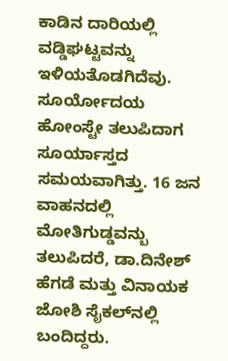ಕಾಡಿನ ದಾರಿಯಲ್ಲಿ ವಡ್ಡಿಘಟ್ಟವನ್ನು ಇಳಿಯತೊಡಗಿದೆವು. ಸೂರ್ಯೋದಯ ಹೋಂಸ್ಟೇ ತಲುಪಿದಾಗ ಸೂರ್ಯಾಸ್ತದ ಸಮಯವಾಗಿತ್ತು. 16 ಜನ‌ ವಾಹನದಲ್ಲಿ ಮೋತಿಗುಡ್ಡವನ್ಬು ತಲುಪಿದರೆ, ಡಾ.ದಿನೇಶ್ ಹೆಗಡೆ ಮತ್ತು ವಿನಾಯಕ ಜೋಶಿ ಸೈಕಲ್‌ನಲ್ಲಿ ಬಂದಿದ್ದರು.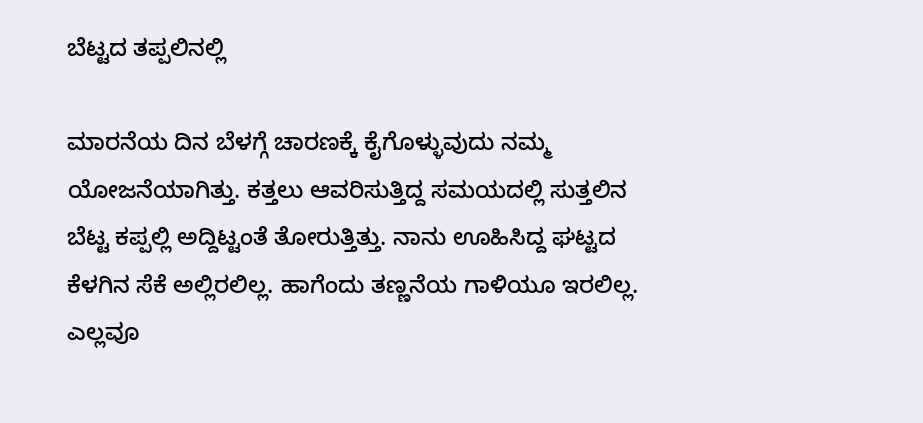ಬೆಟ್ಟದ ತಪ್ಪಲಿನಲ್ಲಿ

ಮಾರನೆಯ ದಿನ‌ ಬೆಳಗ್ಗೆ ಚಾರಣಕ್ಕೆ ಕೈಗೊಳ್ಳುವುದು ನಮ್ಮ ಯೋಜನೆಯಾಗಿತ್ತು. ಕತ್ತಲು ಆವರಿಸುತ್ತಿದ್ದ ಸಮಯದಲ್ಲಿ ಸುತ್ತಲಿನ ಬೆಟ್ಟ ಕಪ್ಪಲ್ಲಿ ಅದ್ದಿಟ್ಟಂತೆ ತೋರುತ್ತಿತ್ತು. ನಾನು ಊಹಿಸಿದ್ದ ಘಟ್ಟದ ಕೆಳಗಿನ ಸೆಕೆ ಅಲ್ಲಿರಲಿಲ್ಲ. ಹಾಗೆಂದು ತಣ್ಣನೆಯ ಗಾಳಿಯೂ ಇರಲಿಲ್ಲ. ಎಲ್ಲವೂ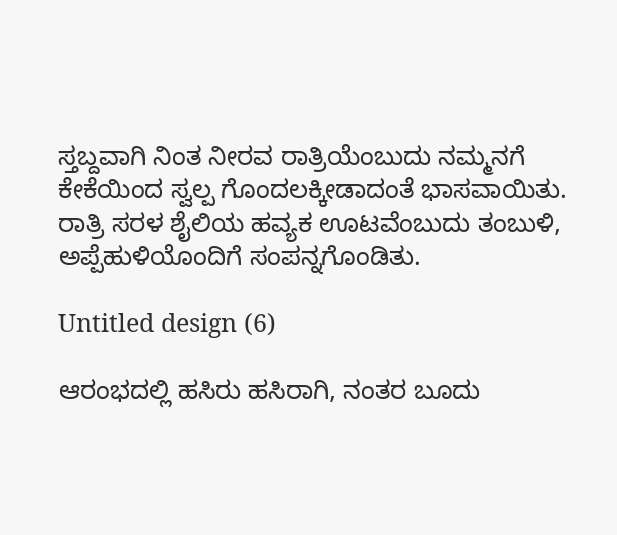ಸ್ತಬ್ದವಾಗಿ ನಿಂತ ನೀರವ ರಾತ್ರಿಯೆಂಬುದು ನಮ್ಮ‌ನಗೆ ಕೇಕೆಯಿಂದ ಸ್ವಲ್ಪ ಗೊಂದಲಕ್ಕೀಡಾದಂತೆ ಭಾಸವಾಯಿತು. ರಾತ್ರಿ ಸರಳ ಶೈಲಿಯ ಹವ್ಯಕ ಊಟವೆಂಬುದು ತಂಬುಳಿ, ಅಪ್ಪೆಹುಳಿಯೊಂದಿಗೆ ಸಂಪನ್ನಗೊಂಡಿತು.

Untitled design (6)

ಆರಂಭದಲ್ಲಿ ಹಸಿರು ಹಸಿರಾಗಿ, ನಂತರ ಬೂದು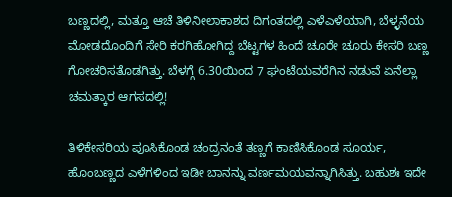ಬಣ್ಣದಲ್ಲಿ, ಮತ್ತೂ ಆಚೆ ತಿಳಿನೀಲಾಕಾಶದ ದಿಗಂತದಲ್ಲಿ ಎಳೆಎಳೆಯಾಗಿ, ಬೆಳ್ಳನೆಯ ಮೋಡದೊಂದಿಗೆ ಸೇರಿ ಕರಗಿಹೋಗಿದ್ದ ಬೆಟ್ಟಗಳ ಹಿಂದೆ ಚೂರೇ ಚೂರು ಕೇಸರಿ ಬಣ್ಣ ಗೋಚರಿಸತೊಡಗಿತ್ತು. ಬೆಳಗ್ಗೆ 6.30ಯಿಂದ 7 ಘಂಟೆಯವರೆಗಿನ ನಡುವೆ ಏನೆಲ್ಲಾ ಚಮತ್ಕಾರ ಆಗಸದಲ್ಲಿ!

ತಿಳಿಕೇಸರಿಯ ಪೂಸಿಕೊಂಡ ಚಂದ್ರನಂತೆ ತಣ್ಣಗೆ ಕಾಣಿಸಿಕೊಂಡ ಸೂರ್ಯ, ಹೊಂಬಣ್ಣದ ಎಳೆಗಳಿಂದ ಇಡೀ ಬಾನನ್ನು ವರ್ಣಮಯವನ್ನಾಗಿಸಿತ್ತು. ಬಹುಶಃ ಇದೇ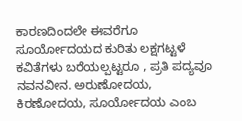ಕಾರಣದಿಂದಲೇ ಈವರೆಗೂ ಸೂರ್ಯೋದಯದ ಕುರಿತು ಲಕ್ಷಗಟ್ಟಳೆ ಕವಿತೆಗಳು ಬರೆಯಲ್ಪಟ್ಟರೂ , ಪ್ರತಿ ಪದ್ಯವೂ ನವನವೀನ. ಅರುಣೋದಯ, ಕಿರಣೋದಯ, ಸೂರ್ಯೋದಯ ಎಂಬ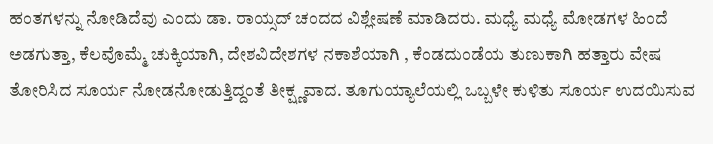ಹಂತಗಳನ್ನು ನೋಡಿದೆವು ಎಂದು ಡಾ. ರಾಯ್ಸದ್ ಚಂದದ ವಿಶ್ಲೇಷಣೆ ಮಾಡಿದರು. ಮಧ್ಯೆ ಮಧ್ಯೆ ಮೋಡಗಳ ಹಿಂದೆ ಅಡಗುತ್ತಾ, ಕೆಲವೊಮ್ಮೆ ಚುಕ್ಕಿಯಾಗಿ, ದೇಶವಿದೇಶಗಳ ನಕಾಶೆಯಾಗಿ , ಕೆಂಡದುಂಡೆಯ ತುಣುಕಾಗಿ ಹತ್ತಾರು ವೇಷ ತೋರಿಸಿದ ಸೂರ್ಯ ನೋಡನೋಡುತ್ತಿದ್ದಂತೆ ತೀಕ್ಷ್ಣವಾದ. ತೂಗುಯ್ಯಾಲೆಯಲ್ಲಿ ಒಬ್ಬಳೇ ಕುಳಿತು ಸೂರ್ಯ ಉದಯಿಸುವ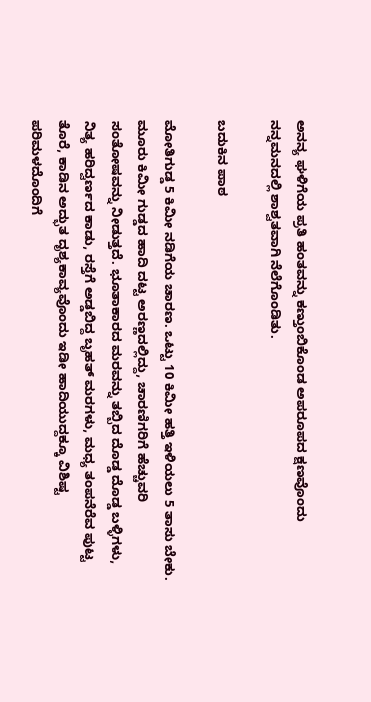ಅನನ್ಯ ಘಳಿಗೆಯ ಪ್ರತಿ ಹಂತವನ್ನು ಕಣ್ತುಂಬಿಕೊಂಡ ಅಪರೂಪದ ಕ್ಷಣವೊಂದು ನನ್ನ‌ಮನದಲ್ಲಿ ಶಾಶ್ವತವಾಗಿ ನೆಲೆಗೊಂಡಿತು.

ಬದುಕಿನ ಪಾಠ

ಮೋತಿಗುಡ್ಡ 5 ಕಿಮೀ ನಡಿಗೆಯ ಚಾರಣ. ಒಟ್ಟು 10 ಕಿಮೀ ಹತ್ತಿ ಇಳಿಯಲು 5 ತಾಸು ಬೇಕು. ಮೂರು ಕಿಮೀ ಗುಡ್ಡದ ಹಾದಿ ದಟ್ಟ ಅರಣ್ಣದಲ್ಲಿದ್ದು, ಚಾರಣಿಗರಿಗೆ ಹೆಚ್ಚುವರಿ ಸಂತೋಷವನ್ನು ನೀಡುತ್ತದೆ. ಭೂತಾಕಾರದ ಮರವನ್ನು ತಬ್ಬಿದ ದೊಡ್ಡ ದೊಡ್ಡ ಬಳ್ಳಿಗಳು, ನಿತ್ಯ ಹರಿದ್ವರ್ಣದ ಕಾಡು, ರಸ್ತೆಗೆ ಅಡ್ಡಬಿದ್ದ ಬೃಹತ್ ಮರಗಳು, ಮಧ್ಯ ತಂಪನೆರೆವ ಪುಟ್ಟ ತೊರೆ, ಕಾಡಿನ ಅದ್ಭುತ ದೃಶ್ಯಕಾವ್ಯವೊಂದು ಇಡೀ ಹಾದಿಯುದ್ದಕ್ಕೂ ವಿಶಿಷ್ಟ ಪರಿಮಳದೊಂದಿಗೆ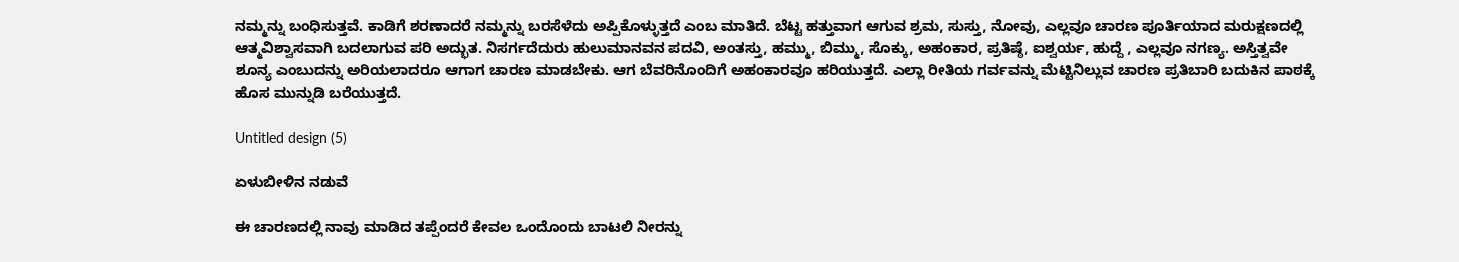ನಮ್ಮನ್ನು ಬಂಧಿಸುತ್ತವೆ. ಕಾಡಿಗೆ ಶರಣಾದರೆ ನಮ್ಮನ್ನು ಬರಸೆಳೆದು ಅಪ್ಪಿಕೊಳ್ಳುತ್ತದೆ ಎಂಬ ಮಾತಿದೆ. ಬೆಟ್ಟ ಹತ್ತುವಾಗ ಆಗುವ ಶ್ರಮ, ಸುಸ್ತು, ನೋವು, ಎಲ್ಲವೂ ಚಾರಣ ಪೂರ್ತಿಯಾದ ಮರುಕ್ಷಣದಲ್ಲಿ ಆತ್ಮವಿಶ್ವಾಸವಾಗಿ ಬದಲಾಗುವ ಪರಿ ಅದ್ಭುತ. ನಿಸರ್ಗದೆದುರು ಹುಲುಮಾನವನ ಪದವಿ, ಅಂತಸ್ತು, ಹಮ್ಮು, ಬಿಮ್ಮು, ಸೊಕ್ಕು, ಅಹಂಕಾರ, ಪ್ರತಿಷ್ಠೆ, ಐಶ್ವರ್ಯ, ಹುದ್ದೆ , ಎಲ್ಲವೂ ನಗಣ್ಯ. ಅಸ್ತಿತ್ವವೇ ಶೂನ್ಯ ಎಂಬುದನ್ನು ಅರಿಯಲಾದರೂ ಆಗಾಗ ಚಾರಣ ಮಾಡಬೇಕು. ಆಗ ಬೆವರಿನೊಂದಿಗೆ ಅಹಂಕಾರವೂ ಹರಿಯುತ್ತದೆ. ಎಲ್ಲಾ ರೀತಿಯ ಗರ್ವವನ್ನು ಮೆಟ್ಟಿನಿಲ್ಲುವ ಚಾರಣ ಪ್ರತಿಬಾರಿ ಬದುಕಿನ ಪಾಠಕ್ಕೆ ಹೊಸ ಮುನ್ನುಡಿ ಬರೆಯುತ್ತದೆ.

Untitled design (5)

ಏಳುಬೀಳಿನ ನಡುವೆ

ಈ ಚಾರಣದಲ್ಲಿ ನಾವು ಮಾಡಿದ ತಪ್ಪೆಂದರೆ ಕೇವಲ ಒಂದೊಂದು ಬಾಟಲಿ ನೀರನ್ನು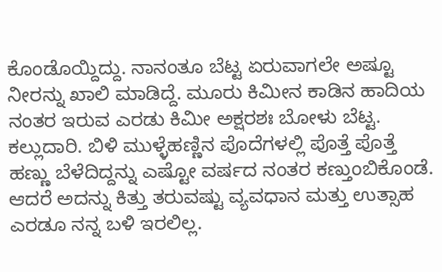ಕೊಂಡೊಯ್ದಿದ್ದು. ನಾನಂತೂ ಬೆಟ್ಟ ಏರುವಾಗಲೇ ಅಷ್ಟೂ ನೀರನ್ನು ಖಾಲಿ ಮಾಡಿದ್ದೆ. ಮೂರು ಕಿಮೀನ ಕಾಡಿನ ಹಾದಿಯ ನಂತರ ಇರುವ ಎರಡು ಕಿಮೀ ಅಕ್ಷರಶಃ ಬೋಳು ಬೆಟ್ಟ. ಕಲ್ಲುದಾರಿ. ಬಿಳಿ ಮುಳ್ಳೆಹಣ್ಣಿನ ಪೊದೆಗಳಲ್ಲಿ ಪೊತ್ತೆ ಪೊತ್ತೆ ಹಣ್ಣು ಬೆಳೆದಿದ್ದನ್ನು ಎಷ್ಟೋ ವರ್ಷದ ನಂತರ ಕಣ್ತುಂಬಿಕೊಂಡೆ. ಆದರೆ ಅದನ್ನು ಕಿತ್ತು ತರುವಷ್ಟು ವ್ಯವಧಾನ ಮತ್ತು ಉತ್ಸಾಹ ಎರಡೂ ನನ್ನ ಬಳಿ ಇರಲಿಲ್ಲ.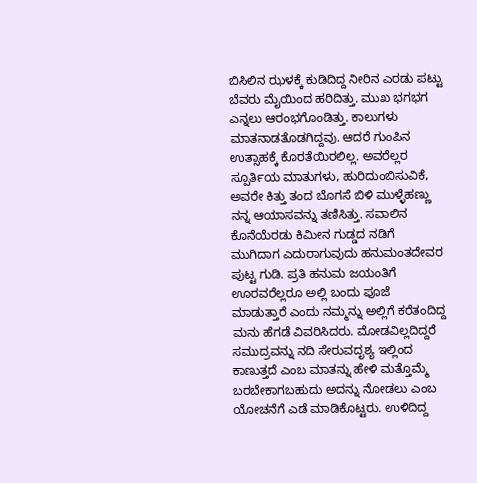ಬಿಸಿಲಿನ ಝಳಕ್ಕೆ ಕುಡಿದಿದ್ದ ನೀರಿನ ಎರಡು ಪಟ್ಟು ಬೆವರು ಮೈಯಿಂದ ಹರಿದಿತ್ತು. ಮುಖ ಭಗಭಗ ಎನ್ನಲು ಆರಂಭಗೊಂಡಿತ್ತು. ಕಾಲುಗಳು ಮಾತನಾಡತೊಡಗಿದ್ದವು. ಆದರೆ ಗುಂಪಿನ ಉತ್ಸಾಹಕ್ಕೆ ಕೊರತೆಯಿರಲಿಲ್ಲ. ಅವರೆಲ್ಲರ ಸ್ಪೂರ್ತಿಯ ಮಾತುಗಳು, ಹುರಿದುಂಬಿಸುವಿಕೆ, ಅವರೇ ಕಿತ್ತು ತಂದ ಬೊಗಸೆ ಬಿಳಿ ಮುಳ್ಳೆಹಣ್ಣು ನನ್ನ ಆಯಾಸವನ್ನು ತಣಿಸಿತ್ತು. ಸವಾಲಿನ ಕೊನೆಯೆರಡು ಕಿಮೀನ ಗುಡ್ಡದ ನಡಿಗೆ ಮುಗಿದಾಗ ಎದುರಾಗುವುದು ಹನುಮಂತದೇವರ ಪುಟ್ಟ ಗುಡಿ. ಪ್ರತಿ ಹನುಮ ಜಯಂತಿಗೆ ಊರವರೆಲ್ಲರೂ ಅಲ್ಲಿ ಬಂದು ಪೂಜೆ ಮಾಡುತ್ತಾರೆ ಎಂದು ನಮ್ಮನ್ನು ಅಲ್ಲಿಗೆ ಕರೆತಂದಿದ್ದ ಮನು ಹೆಗಡೆ ವಿವರಿಸಿದರು. ಮೋಡವಿಲ್ಲದಿದ್ದರೆ ಸಮುದ್ರವನ್ನು ನದಿ ಸೇರುವದೃಶ್ಯ ಇಲ್ಲಿಂದ ಕಾಣುತ್ತದೆ ಎಂಬ ಮಾತನ್ನು ಹೇಳಿ ಮತ್ತೊಮ್ಮೆ ಬರಬೇಕಾಗಬಹುದು ಅದನ್ನು ನೋಡಲು ಎಂಬ ಯೋಚನೆಗೆ ಎಡೆ ಮಾಡಿಕೊಟ್ಟರು. ಉಳಿದಿದ್ದ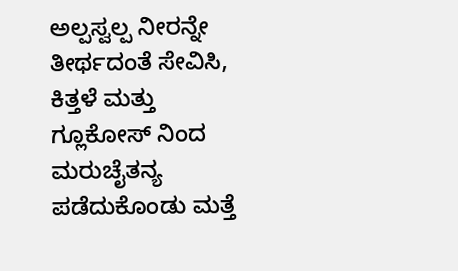ಅಲ್ಪಸ್ವಲ್ಪ ನೀರನ್ನೇ ತೀರ್ಥದಂತೆ ಸೇವಿಸಿ, ಕಿತ್ತಳೆ ಮತ್ತು ಗ್ಲೂಕೋಸ್ ನಿಂದ ಮರುಚೈತನ್ಯ ಪಡೆದುಕೊಂಡು ಮತ್ತೆ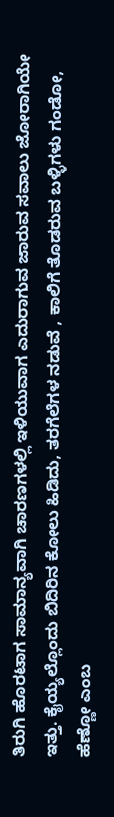ತಿರುಗಿ ಹೊರಟಾಗ ಸಾಮಾನ್ಯವಾಗಿ ಚಾರಣಗಳಲ್ಲಿ ಇಳಿಯುವಾಗ ಎದುರಾಗುವ ಜಾರುವ ಸವಾಲು ಜೋರಾಗಿಯೇ ಇತ್ತು. ಕೈಯ್ಯಲ್ಲೊಂದು ಬಿದಿರಿನ ಕೋಲು ಹಿಡಿದು, ತರಗೆಲೆಗಳ ನಡುವೆ , ಕಾಲಿಗೆ ತೊಡರುವ ಬಳ್ಳಿಗಳು ಗಂಡೋ, ಹೆಣ್ಣೋ ಎಂಬ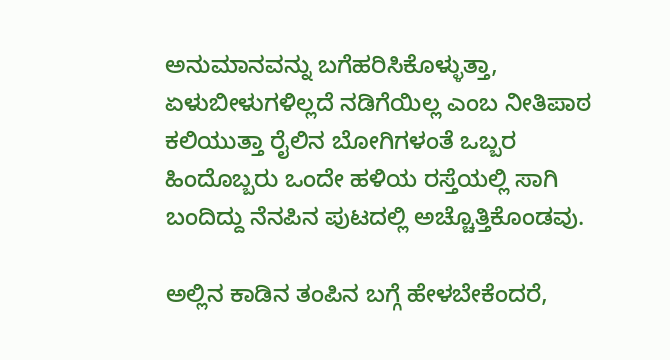ಅನುಮಾನವನ್ನು ಬಗೆಹರಿಸಿಕೊಳ್ಳುತ್ತಾ, ಏಳುಬೀಳುಗಳಿಲ್ಲದೆ ನಡಿಗೆಯಿಲ್ಲ ಎಂಬ ನೀತಿಪಾಠ ಕಲಿಯುತ್ತಾ ರೈಲಿನ ಬೋಗಿಗಳಂತೆ ಒಬ್ಬರ ಹಿಂದೊಬ್ಬರು ಒಂದೇ ಹಳಿಯ ರಸ್ತೆಯಲ್ಲಿ ಸಾಗಿ ಬಂದಿದ್ದು ನೆನಪಿನ ಪುಟದಲ್ಲಿ ಅಚ್ಚೊತ್ತಿಕೊಂಡವು.

ಅಲ್ಲಿನ ಕಾಡಿನ ತಂಪಿನ ಬಗ್ಗೆ ಹೇಳಬೇಕೆಂದರೆ,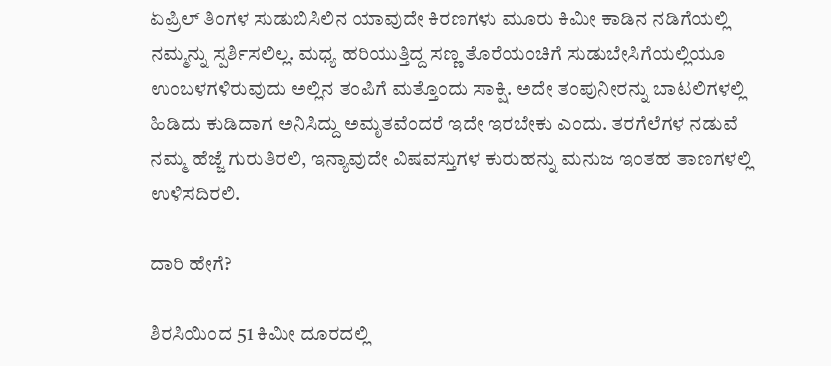ಏಪ್ರಿಲ್ ತಿಂಗಳ ಸುಡುಬಿಸಿಲಿನ ಯಾವುದೇ ಕಿರಣಗಳು ಮೂರು ಕಿಮೀ ಕಾಡಿನ ನಡಿಗೆಯಲ್ಲಿ ನಮ್ಮನ್ನು ಸ್ಪರ್ಶಿಸಲಿಲ್ಲ. ಮಧ್ಯ ಹರಿಯುತ್ತಿದ್ದ ಸಣ್ಣ ತೊರೆಯಂಚಿಗೆ ಸುಡುಬೇಸಿಗೆಯಲ್ಲಿಯೂ ಉಂಬಳಗಳಿರುವುದು ಅಲ್ಲಿನ ತಂಪಿಗೆ ಮತ್ತೊಂದು ಸಾಕ್ಷಿ. ಅದೇ ತಂಪುನೀರನ್ನು ಬಾಟಲಿಗಳಲ್ಲಿ ಹಿಡಿದು ಕುಡಿದಾಗ ಅನಿಸಿದ್ದು ಅಮೃತವೆಂದರೆ ಇದೇ ಇರಬೇಕು ಎಂದು. ತರಗೆಲೆಗಳ ನಡುವೆ ನಮ್ಮ ಹೆಜ್ಜೆ ಗುರುತಿರಲಿ, ಇನ್ಯಾವುದೇ ವಿಷವಸ್ತುಗಳ ಕುರುಹನ್ನು ಮನುಜ ಇಂತಹ ತಾಣಗಳಲ್ಲಿ ಉಳಿಸದಿರಲಿ.

ದಾರಿ ಹೇಗೆ?

ಶಿರಸಿಯಿಂದ 51 ಕಿ‌ಮೀ ದೂರದಲ್ಲಿ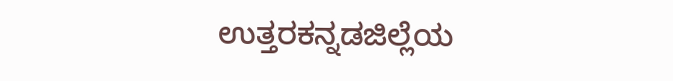ಉತ್ತರಕನ್ನಡಜಿಲ್ಲೆಯ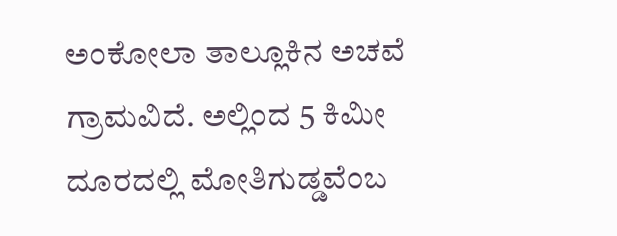ಅಂಕೋಲಾ ತಾಲ್ಲೂಕಿನ ಅಚವೆ ಗ್ರಾಮವಿದೆ. ಅಲ್ಲಿಂದ 5 ಕಿಮೀ ದೂರದಲ್ಲಿ ಮೋತಿಗುಡ್ಡವೆಂಬ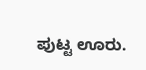ಪುಟ್ಟ ಊರು.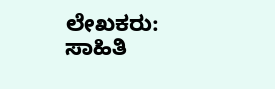ಲೇಖಕರು: ಸಾಹಿತಿ